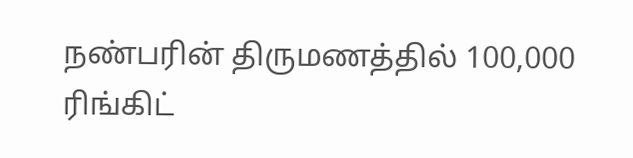நண்பரின் திருமணத்தில் 100,000 ரிங்கிட்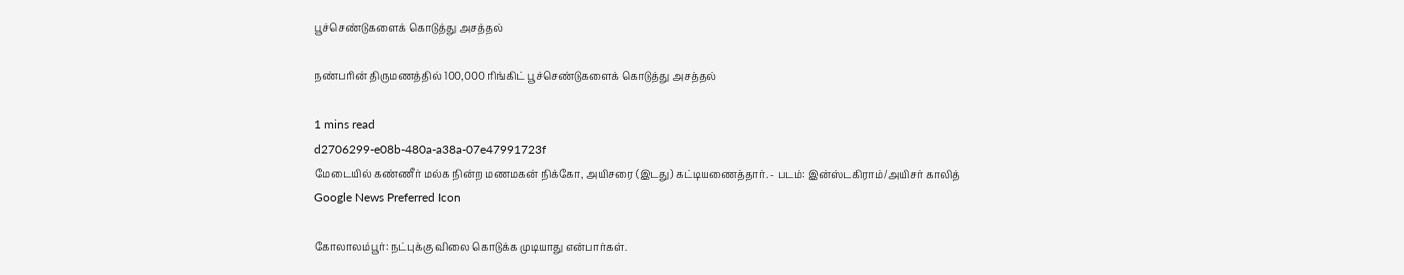பூச்செண்டுகளைக் கொடுத்து அசத்தல்

நண்பரின் திருமணத்தில் 100,000 ரிங்கிட் பூச்செண்டுகளைக் கொடுத்து அசத்தல்

1 mins read
d2706299-e08b-480a-a38a-07e47991723f
மேடையில் கண்ணீர் மல்க நின்ற மணமகன் நிக்கோ, அயிசரை (இடது) கட்டியணைத்தார். - படம்: இன்ஸ்டகிராம்/அயிசர் காலித்
Google News Preferred Icon

கோலாலம்பூர்: நட்புக்கு விலை கொடுக்க முடியாது என்பார்கள்.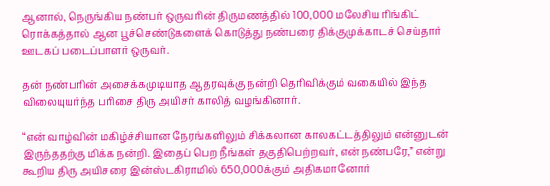ஆனால், நெருங்கிய நண்பர் ஒருவரின் திருமணத்தில் 100,000 மலேசிய ரிங்கிட் ரொக்கத்தால் ஆன பூச்செண்டுகளைக் கொடுத்து நண்பரை திக்குமுக்காடச் செய்தார் ஊடகப் படைப்பாளர் ஒருவர்.

தன் நண்பரின் அசைக்கமுடியாத ஆதரவுக்கு நன்றி தெரிவிக்கும் வகையில் இந்த விலையுயர்ந்த பரிசை திரு அயிசர் காலித் வழங்கினார்.

“என் வாழ்வின் மகிழ்ச்சியான நேரங்களிலும் சிக்கலான காலகட்டத்திலும் என்னுடன் இருந்ததற்கு மிக்க நன்றி. இதைப் பெற நீங்கள் தகுதிபெற்றவர், என் நண்பரே,” என்று கூறிய திரு அயிசரை இன்ஸ்டகிராமில் 650,000க்கும் அதிகமானோர்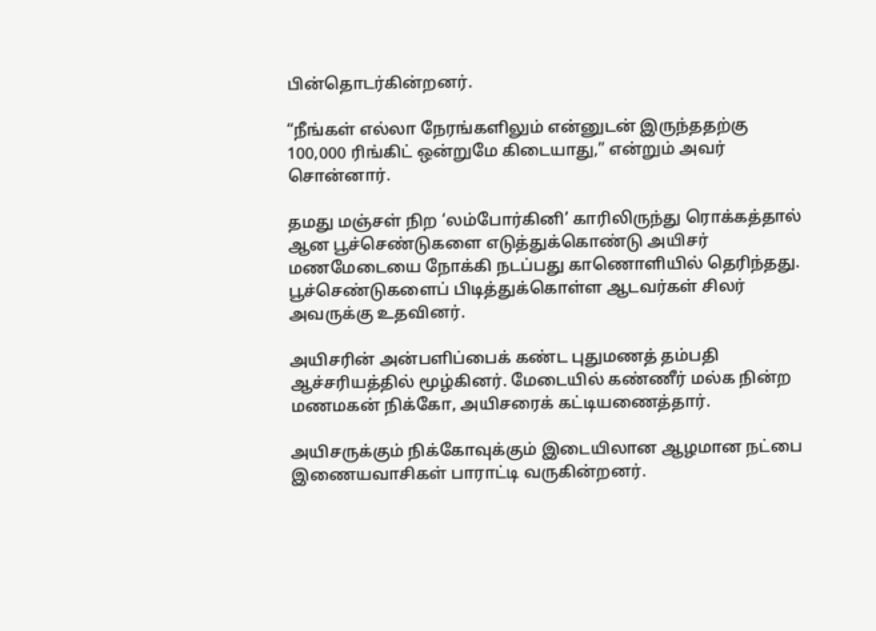பின்தொடர்கின்றனர்.

“நீங்கள் எல்லா நேரங்களிலும் என்னுடன் இருந்ததற்கு 100,000 ரிங்கிட் ஒன்றுமே கிடையாது,” என்றும் அவர் சொன்னார்.

தமது மஞ்சள் நிற ‘லம்போர்கினி’ காரிலிருந்து ரொக்கத்தால் ஆன பூச்செண்டுகளை எடுத்துக்கொண்டு அயிசர் மணமேடையை நோக்கி நடப்பது காணொளியில் தெரிந்தது. பூச்செண்டுகளைப் பிடித்துக்கொள்ள ஆடவர்கள் சிலர் அவருக்கு உதவினர்.

அயிசரின் அன்பளிப்பைக் கண்ட புதுமணத் தம்பதி ஆச்சரியத்தில் மூழ்கினர். மேடையில் கண்ணீர் மல்க நின்ற மணமகன் நிக்கோ, அயிசரைக் கட்டியணைத்தார்.

அயிசருக்கும் நிக்கோவுக்கும் இடையிலான ஆழமான நட்பை இணையவாசிகள் பாராட்டி வருகின்றனர்.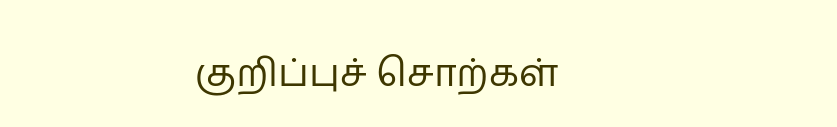குறிப்புச் சொற்கள்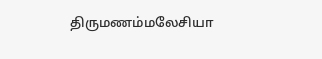திருமணம்மலேசியா